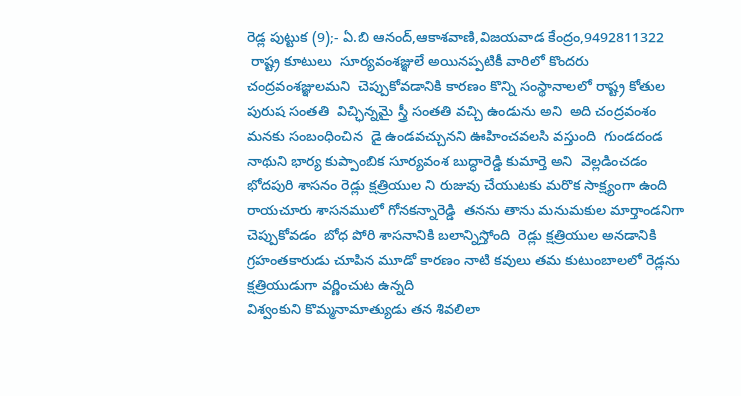రెడ్ల పుట్టుక (9);- ఏ.బి ఆనంద్,ఆకాశవాణి,విజయవాడ కేంద్రం,9492811322
 రాష్ట్ర కూటులు  సూర్యవంశజ్ఞులే అయినప్పటికీ వారిలో కొందరు చంద్రవంశజ్ఞులమని  చెప్పుకోవడానికి కారణం కొన్ని సంస్థానాలలో రాష్ట్ర కోతుల పురుష సంతతి  విచ్ఛిన్నమై స్త్రీ సంతతి వచ్చి ఉండును అని  అది చంద్రవంశం మనకు సంబంధించిన  డై ఉండవచ్చునని ఊహించవలసి వస్తుంది  గుండదండ నాథుని భార్య కుప్పాంబిక సూర్యవంశ బుద్ధారెడ్డి కుమార్తె అని  వెల్లడించడం భోదపురి శాసనం రెడ్లు క్షత్రియుల ని రుజువు చేయుటకు మరొక సాక్ష్యంగా ఉంది  రాయచూరు శాసనములో గోనకన్నారెడ్డి  తనను తాను మనుమకుల మార్తాండనిగా చెప్పుకోవడం  బోధ పోరి శాసనానికి బలాన్నిస్తోంది  రెడ్లు క్షత్రియుల అనడానికి గ్రహంతకారుడు చూపిన మూడో కారణం నాటి కవులు తమ కుటుంబాలలో రెడ్లను క్షత్రియుడుగా వర్ణించుట ఉన్నది
విశ్వంకుని కొమ్మనామాత్యుడు తన శివలిలా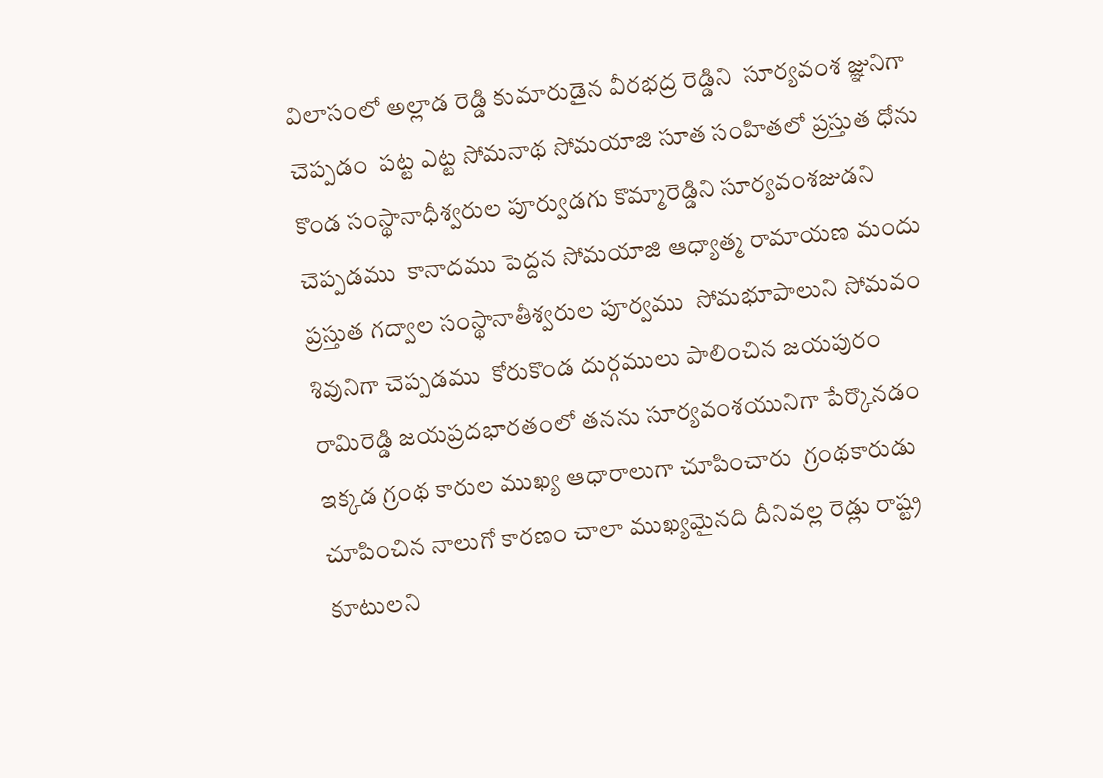విలాసంలో అల్లాడ రెడ్డి కుమారుడైన వీరభద్ర రెడ్డిని  సూర్యవంశ జ్ఞునిగా చెప్పడం  పట్ట ఎట్ట సోమనాథ సోమయాజి సూత సంహితలో ప్రస్తుత ధోను కొండ సంస్థానాధీశ్వరుల పూర్వుడగు కొమ్మారెడ్డిని సూర్యవంశజుడని చెప్పడము  కానాదము పెద్దన సోమయాజి ఆధ్యాత్మ రామాయణ మందు ప్రస్తుత గద్వాల సంస్థానాతీశ్వరుల పూర్వము  సోమభూపాలుని సోమవం శివునిగా చెప్పడము  కోరుకొండ దుర్గములు పాలించిన జయపురం రామిరెడ్డి జయప్రదభారతంలో తనను సూర్యవంశయునిగా పేర్కొనడం  ఇక్కడ గ్రంథ కారుల ముఖ్య ఆధారాలుగా చూపించారు  గ్రంథకారుడు చూపించిన నాలుగో కారణం చాలా ముఖ్యమైనది దీనివల్ల రెడ్లు రాష్ట్ర కూటులని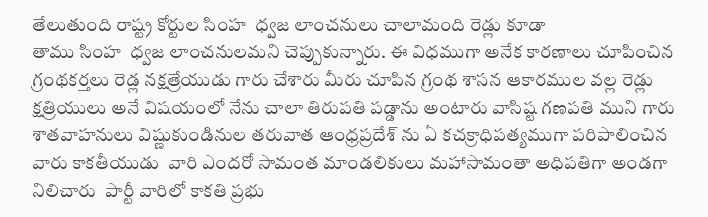తేలుతుంది రాష్ట్ర కోర్టుల సింహ  ధ్వజ లాంచనులు చాలామంది రెడ్లు కూడా
తాము సింహ  ధ్వజ లాంచనులమని చెప్పుకున్నారు. ఈ విధముగా అనేక కారణాలు చూపించిన గ్రంథకర్తలు రెడ్ల నక్షత్రేయుడు గారు చేశారు మీరు చూపిన గ్రంథ శాసన ఆకారముల వల్ల రెడ్లు క్షత్రియులు అనే విషయంలో నేను చాలా తిరుపతి పడ్డాను అంటారు వాసిష్ట గణపతి ముని గారు  శాతవాహనులు విష్ణుకుండినుల తరువాత ఆంధ్రప్రదేశ్ ను ఏ కచక్రాధిపత్యముగా పరిపాలించిన వారు కాకతీయుడు  వారి ఎందరో సామంత మాండలికులు మహాసామంతా అధిపతిగా అండగా నిలిచారు  పార్టీ వారిలో కాకతి ప్రభు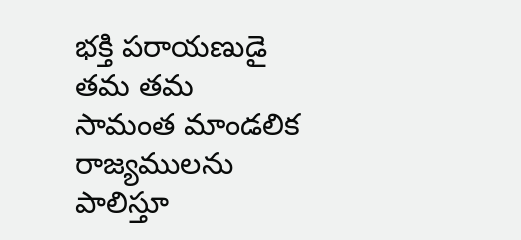భక్తి పరాయణుడై తమ తమ సామంత మాండలిక రాజ్యములను పాలిస్తూ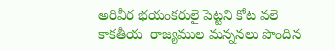అరివీర భయంకరులై పెట్టని కోట వలె కాకతీయ  రాజ్యముల మన్ననలు పొందిన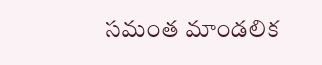సమంత మాండలిక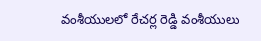వంశీయులలో రేచర్ల రెడ్డి వంశీయులు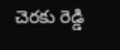చెరకు రెడ్డి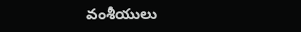వంశీయులు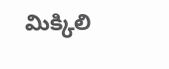మిక్కిలి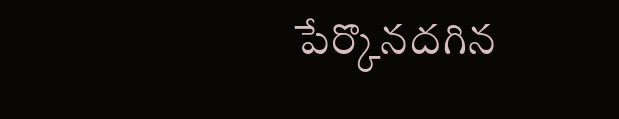పేర్కొనదగిన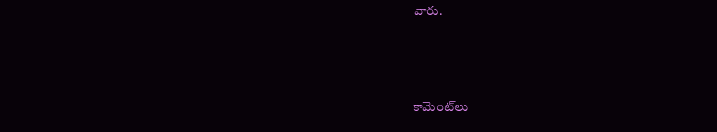వారు.



కామెంట్‌లు